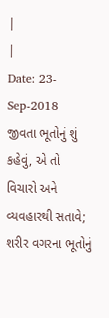|
|
Date: 23-Sep-2018
જીવતા ભૂતોનું શું કહેવું, એ તો વિચારો અને વ્યવહારથી સતાવે;
શરીર વગરના ભૂતોનું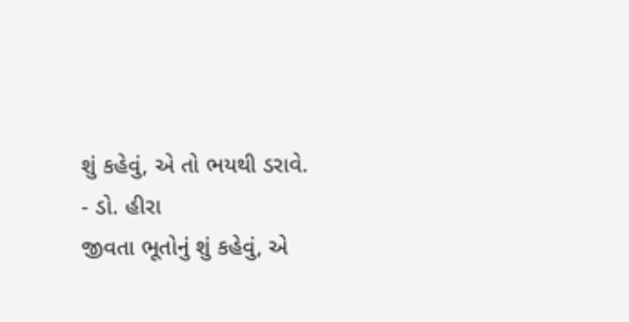શું કહેવું, એ તો ભયથી ડરાવે.
- ડો. હીરા
જીવતા ભૂતોનું શું કહેવું, એ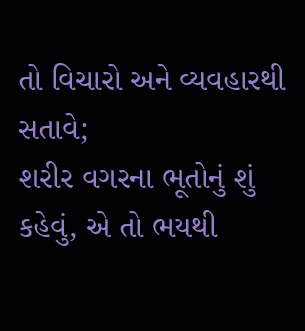તો વિચારો અને વ્યવહારથી સતાવે;
શરીર વગરના ભૂતોનું શું કહેવું, એ તો ભયથી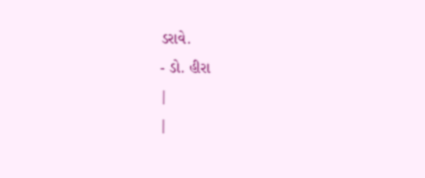ડરાવે.
- ડો. હીરા
|
|